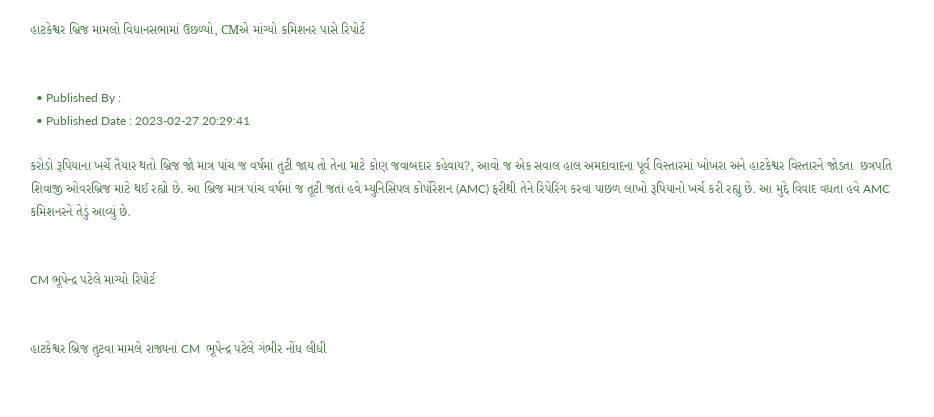હાટકેશ્વર બ્રિજ મામલો વિધાનસભામાં ઉછળ્યો, CMએ માંગ્યો કમિશનર પાસે રિપોર્ટ


  • Published By :
  • Published Date : 2023-02-27 20:29:41

કરોડો રૂપિયાના ખર્ચે તૈયાર થતો બ્રિજ જો માત્ર પાંચ જ વર્ષમાં તુટી જાય તો તેના માટે કોણ જવાબદાર કહેવાય?, આવો જ એક સવાલ હાલ અમદાવાદના પૂર્વ વિસ્તારમાં ખોખરા અને હાટકેશ્વર વિસ્તારને જોડતા  છત્રપતિ શિવાજી ઓવરબ્રિજ માટે થઈ રહ્યો છે. આ બ્રિજ માત્ર પાંચ વર્ષમાં જ તૂટી જતાં હવે મ્યુનિસિપલ કોર્પોરેશન (AMC) ફરીથી તેને રિપેરિંગ કરવા પાછળ લાખો રૂપિયાનો ખર્ચ કરી રહ્યુ છે. આ મુદ્દે વિવાદ વધતા હવે AMC કમિશનરને તેડું આવ્યું છે.


CM ભૂપેન્દ્ર પટેલે માગ્યો રિપોર્ટ


હાટકેશ્વર બ્રિજ તુટવા મામલે રાજ્યનાં CM  ભૂપેન્દ્ર પટેલે ગંભીર નોંધ લીધી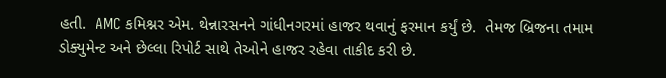હતી.  AMC કમિશ્નર એમ. થેન્નારસનને ગાંધીનગરમાં હાજર થવાનું ફરમાન કર્યું છે.  તેમજ બ્રિજના તમામ ડોક્યુમેન્ટ અને છેલ્લા રિપોર્ટ સાથે તેઓને હાજર રહેવા તાકીદ કરી છે.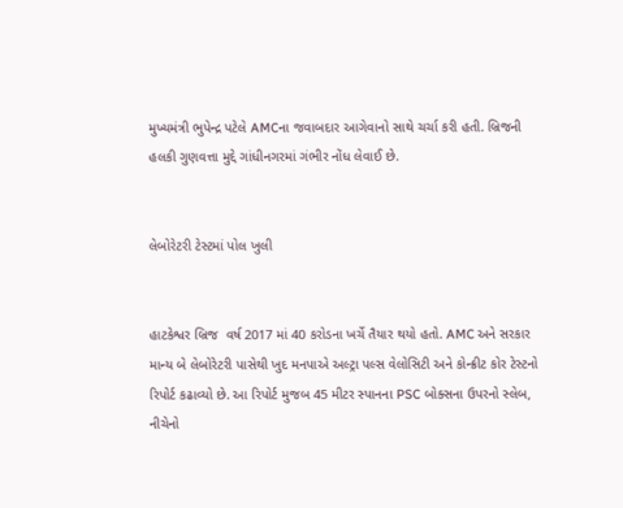મુખ્યમંત્રી ભુપેન્દ્ર પટેલે AMCના જવાબદાર આગેવાનો સાથે ચર્ચા કરી હતી. બ્રિજની હલકી ગુણવત્તા મુદ્દે ગાંધીનગરમાં ગંભીર નોંધ લેવાઈ છે.


લેબોરેટરી ટેસ્ટમાં પોલ ખુલી


હાટકેશ્વર બ્રિજ  વર્ષ 2017 માં 40 કરોડના ખર્ચે તૈયાર થયો હતો. AMC અને સરકાર માન્ય બે લેબોરેટરી પાસેથી ખુદ મનપાએ અલ્ટ્રા પલ્સ વેલોસિટી અને કોન્ક્રીટ કોર ટેસ્ટનો રિપોર્ટ કઢાવ્યો છે. આ રિપોર્ટ મુજબ 45 મીટર સ્પાનના PSC બોક્સના ઉપરનો સ્લેબ, નીચેનો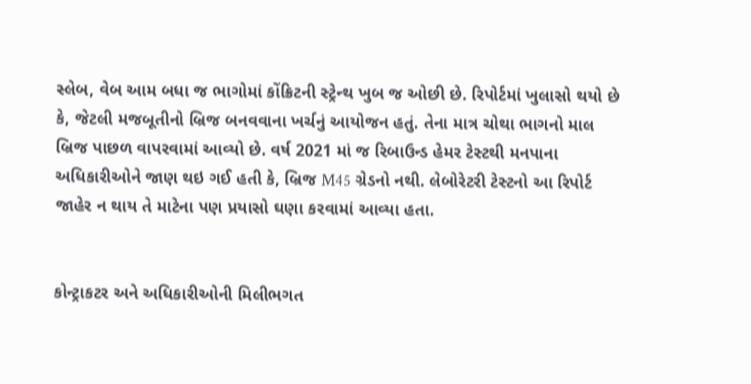સ્લેબ, વેબ આમ બધા જ ભાગોમાં કોંક્રિટની સ્ટ્રેન્થ ખુબ જ ઓછી છે. રિપોર્ટમાં ખુલાસો થયો છે કે, જેટલી મજબૂતીનો બ્રિજ બનવવાના ખર્ચનું આયોજન હતું. તેના માત્ર ચોથા ભાગનો માલ બ્રિજ પાછળ વાપરવામાં આવ્યો છે. વર્ષ 2021 માં જ રિબાઉન્ડ હેમર ટેસ્ટથી મનપાના અધિકારીઓને જાણ થઇ ગઈ હતી કે, બ્રિજ M45 ગ્રેડનો નથી. લેબોરેટરી ટેસ્ટનો આ રિપોર્ટ જાહેર ન થાય તે માટેના પણ પ્રયાસો ઘણા કરવામાં આવ્યા હતા.


કોન્ટ્રાકટર અને અધિકારીઓની મિલીભગત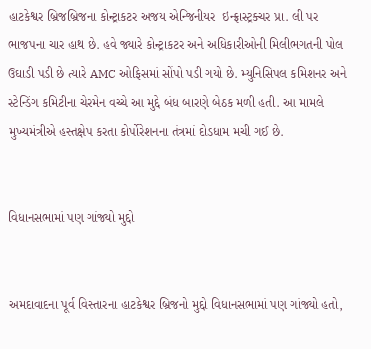હાટકેશ્વર બ્રિજબ્રિજના કોન્ટ્રાકટર અજય એન્જિનીયર  ઇન્ફ્રાસ્ટ્રક્ચર પ્રા. લી પર ભાજપના ચાર હાથ છે. હવે જ્યારે કોન્ટ્રાકટર અને અધિકારીઓની મિલીભગતની પોલ ઉઘાડી પડી છે ત્યારે AMC ઓફિસમાં સોંપો પડી ગયો છે. મ્યુનિસિપલ કમિશનર અને સ્ટેન્ડિંગ કમિટીના ચેરમેન વચ્ચે આ મુદ્દે બંધ બારણે બેઠક મળી હતી. આ મામલે મુખ્યમંત્રીએ હસ્તક્ષેપ કરતા કોર્પોરેશનના તંત્રમાં દોડધામ મચી ગઈ છે.


વિધાનસભામાં પણ ગાંજ્યો મુદ્દો


અમદાવાદના પૂર્વ વિસ્તારના હાટકેશ્વર બ્રિજનો મુદ્દો વિધાનસભામાં પણ ગાંજ્યો હતો,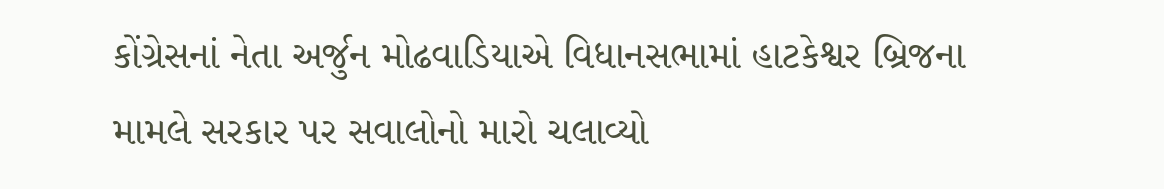કોંગ્રેસનાં નેતા અર્જુન મોઢવાડિયાએ વિધાનસભામાં હાટકેશ્વર બ્રિજના મામલે સરકાર પર સવાલોનો મારો ચલાવ્યો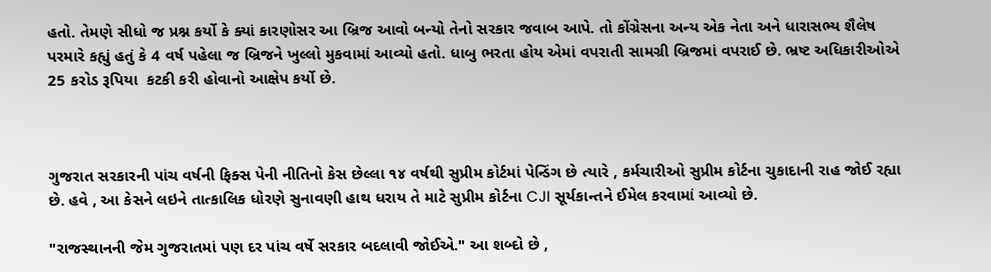હતો. તેમણે સીધો જ પ્રશ્ન કર્યો કે ક્યાં કારણોસર આ બ્રિજ આવો બન્યો તેનો સરકાર જવાબ આપે. તો કોંગ્રેસના અન્ય એક નેતા અને ધારાસભ્ય શૈલેષ પરમારે કહ્યું હતું કે 4 વર્ષ પહેલા જ બ્રિજને ખુલ્લો મુકવામાં આવ્યો હતો. ધાબુ ભરતા હોય એમાં વપરાતી સામગ્રી બ્રિજમાં વપરાઈ છે. ભ્રષ્ટ અધિકારીઓએ 25 કરોડ રૂપિયા  કટકી કરી હોવાનો આક્ષેપ કર્યો છે.



ગુજરાત સરકારની પાંચ વર્ષની ફિક્સ પેની નીતિનો કેસ છેલ્લા ૧૪ વર્ષથી સુપ્રીમ કોર્ટમાં પેન્ડિંગ છે ત્યારે , કર્મચારીઓ સુપ્રીમ કોર્ટના ચુકાદાની રાહ જોઈ રહ્યા છે. હવે , આ કેસને લઇને તાત્કાલિક ધોરણે સુનાવણી હાથ ધરાય તે માટે સુપ્રીમ કોર્ટના CJI સૂર્યકાન્તને ઈમેલ કરવામાં આવ્યો છે.

"રાજસ્થાનની જેમ ગુજરાતમાં પણ દર પાંચ વર્ષે સરકાર બદલાવી જોઈએ." આ શબ્દો છે ,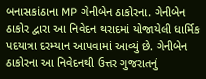બનાસકાંઠાના MP ગેનીબેન ઠાકોરના. ગેનીબેન ઠાકોર દ્વારા આ નિવેદન થરાદમાં યોજાયેલી ધાર્મિક પદયાત્રા દરમ્યાન આપવામાં આવ્યું છે. ગેનીબેન ઠાકોરના આ નિવેદનથી ઉત્તર ગુજરાતનું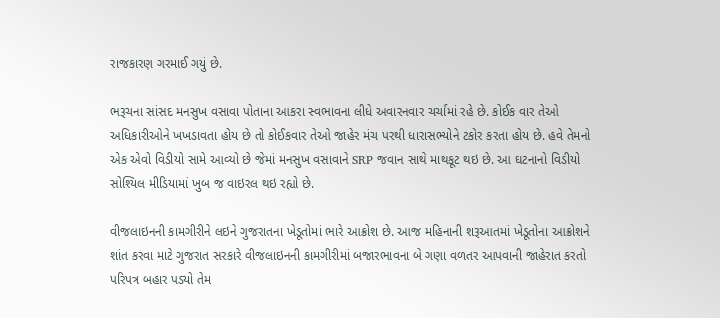રાજકારણ ગરમાઈ ગયું છે.

ભરૂચના સાંસદ મનસુખ વસાવા પોતાના આકરા સ્વભાવના લીધે અવારનવાર ચર્ચામાં રહે છે. કોઈક વાર તેઓ અધિકારીઓને ખખડાવતા હોય છે તો કોઈકવાર તેઓ જાહેર મંચ પરથી ધારાસભ્યોને ટકોર કરતા હોય છે. હવે તેમનો એક એવો વિડીયો સામે આવ્યો છે જેમાં મનસુખ વસાવાને SRP જવાન સાથે માથકૂટ થઇ છે. આ ઘટનાનો વિડીયો સોશ્યિલ મીડિયામાં ખુબ જ વાઇરલ થઇ રહ્યો છે.

વીજલાઇનની કામગીરીને લઇને ગુજરાતના ખેડૂતોમાં ભારે આક્રોશ છે. આજ મહિનાની શરૂઆતમાં ખેડૂતોના આક્રોશને શાંત કરવા માટે ગુજરાત સરકારે વીજલાઇનની કામગીરીમાં બજારભાવના બે ગણા વળતર આપવાની જાહેરાત કરતો પરિપત્ર બહાર પડ્યો તેમ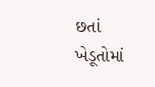છતાં ખેડૂતોમાં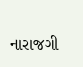નારાજગી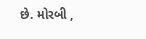છે. મોરબી ,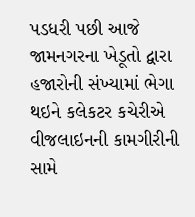પડધરી પછી આજે જામનગરના ખેડૂતો દ્વારા હજારોની સંખ્યામાં ભેગા થઇને કલેકટર કચેરીએ વીજલાઇનની કામગીરીની સામે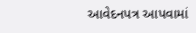આવેદનપત્ર આપવામાં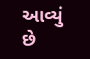આવ્યું છે